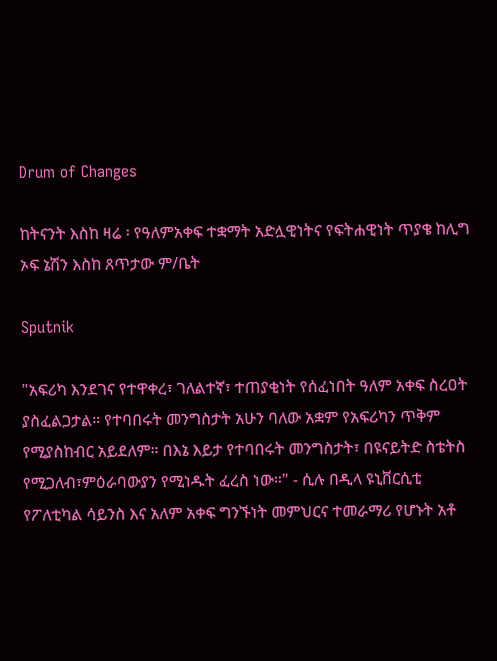Drum of Changes

ከትናንት እስከ ዛሬ ፡ የዓለምአቀፍ ተቋማት አድሏዊነትና የፍትሐዊነት ጥያቄ ከሊግ ኦፍ ኔሽን እስከ ጸጥታው ም/ቤት

Sputnik

"አፍሪካ እንደገና የተዋቀረ፣ ገለልተኛ፣ ተጠያቂነት የሰፈነበት ዓለም አቀፍ ስረዐት ያስፈልጋታል። የተባበሩት መንግስታት አሁን ባለው አቋም የአፍሪካን ጥቅም የሚያስከብር አይደለም። በእኔ እይታ የተባበሩት መንግስታት፣ በዩናይትድ ስቴትስ የሚጋለብ፣ምዕራባውያን የሚነዱት ፈረስ ነው።" - ሲሉ በዲላ ዩኒቨርሲቲ የፖለቲካል ሳይንስ እና አለም አቀፍ ግንኙነት መምህርና ተመራማሪ የሆኑት አቶ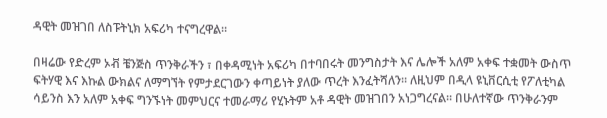ዳዊት መዝገበ ለስፑትኒክ አፍሪካ ተናግረዋል።

በዛሬው የድረም ኦቭ ቼንጅስ ጥንቅራችን ፣ በቀዳሚነት አፍሪካ በተባበሩት መንግስታት እና ሌሎች አለም አቀፍ ተቋመት ውስጥ ፍትሃዊ እና እኩል ውክልና ለማግኘት የምታደርገውን ቀጣይነት ያለው ጥረት እንፈትሻለን። ለዚህም በዲላ ዩኒቨርሲቲ የፖለቲካል ሳይንስ እን አለም አቀፍ ግንኙነት መምህርና ተመራማሪ የሂኑትም አቶ ዳዊት መዝገበን አነጋግረናል። በሁለተኛው ጥንቅራንም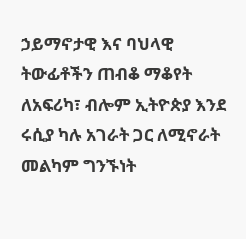ኃይማኖታዊ እና ባህላዊ ትውፊቶችን ጠብቆ ማቆየት ለአፍሪካ፣ ብሎም ኢትዮጵያ እንደ ሩሲያ ካሉ አገራት ጋር ለሚኖራት መልካም ግንኙነት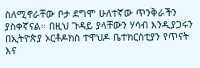ስለሚኖራቸው ቦታ ደግሞ ሁለተኛው ጥንቅራችን ያስቀኛናል። በዚህ ጉዳይ ያላቸውን ሃሳብ እንዲያጋሩን በኢትዮጵያ ኦርቶዶክስ ተዋህዶ ቤተክርስቲያን የጥናት እና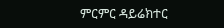ምርምር ዳይሬክተር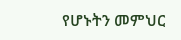የሆኑትን መምህር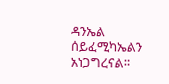ዳንኤል ሰይፈሚካኤልን አነጋግረናል።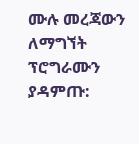ሙሉ መረጃውን ለማግኘት ፕሮግራሙን ያዳምጡ: